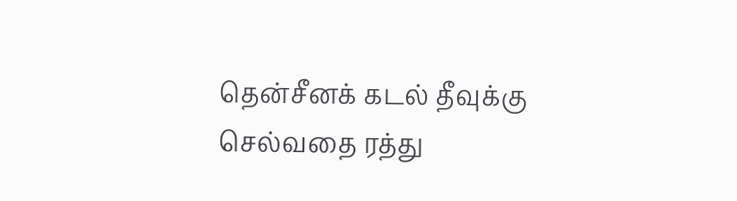தென்சீனக் கடல் தீவுக்கு செல்வதை ரத்து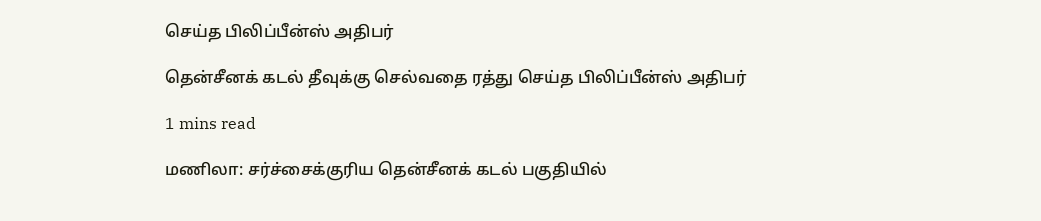செய்த பிலிப்பீன்ஸ் அதிபர்

தென்சீனக் கடல் தீவுக்கு செல்வதை ரத்து செய்த பிலிப்பீன்ஸ் அதிபர்

1 mins read

மணிலா: சர்ச்சைக்குரிய தென்சீனக் கடல் பகுதியில்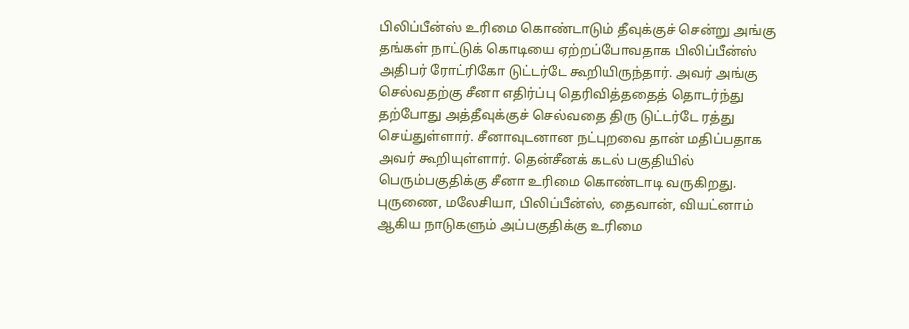பிலிப்பீன்ஸ் உரிமை கொண்டாடும் தீவுக்குச் சென்று அங்கு தங்கள் நாட்டுக் கொடியை ஏற்றப்போவதாக பிலிப்பீன்ஸ் அதிபர் ரோட்ரிகோ டுட்டர்டே கூறியிருந்தார். அவர் அங்கு செல்வதற்கு சீனா எதிர்ப்பு தெரிவித்ததைத் தொடர்ந்து தற்போது அத்தீவுக்குச் செல்வதை திரு டுட்டர்டே ரத்து செய்துள்ளார். சீனாவுடனான நட்புறவை தான் மதிப்பதாக அவர் கூறியுள்ளார். தென்சீனக் கடல் பகுதியில் பெரும்பகுதிக்கு சீனா உரிமை கொண்டாடி வருகிறது. புருணை, மலேசியா, பிலிப்பீன்ஸ், தைவான், வியட்னாம் ஆகிய நாடுகளும் அப்பகுதிக்கு உரிமை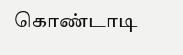கொண்டாடி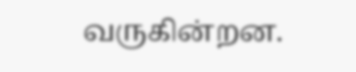வருகின்றன.